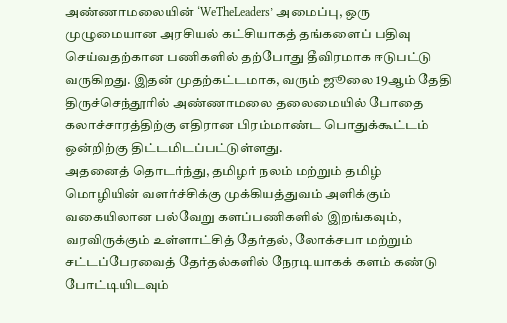அண்ணாமலையின் ‘WeTheLeaders’ அமைப்பு, ஒரு முழுமையான அரசியல் கட்சியாகத் தங்களைப் பதிவு செய்வதற்கான பணிகளில் தற்போது தீவிரமாக ஈடுபட்டு வருகிறது. இதன் முதற்கட்டமாக, வரும் ஜூலை 19ஆம் தேதி திருச்செந்தூரில் அண்ணாமலை தலைமையில் போதை கலாச்சாரத்திற்கு எதிரான பிரம்மாண்ட பொதுக்கூட்டம் ஒன்றிற்கு திட்டமிடப்பட்டுள்ளது.
அதனைத் தொடர்ந்து, தமிழர் நலம் மற்றும் தமிழ் மொழியின் வளர்ச்சிக்கு முக்கியத்துவம் அளிக்கும் வகையிலான பல்வேறு களப்பணிகளில் இறங்கவும், வரவிருக்கும் உள்ளாட்சித் தேர்தல், லோக்சபா மற்றும் சட்டப்பேரவைத் தேர்தல்களில் நேரடியாகக் களம் கண்டு போட்டியிடவும்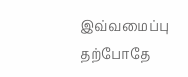இவ்வமைப்பு தற்போதே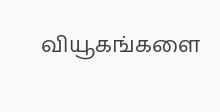வியூகங்களை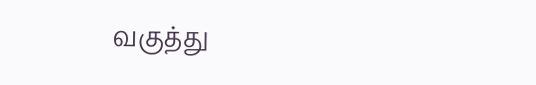வகுத்து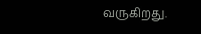வருகிறது.